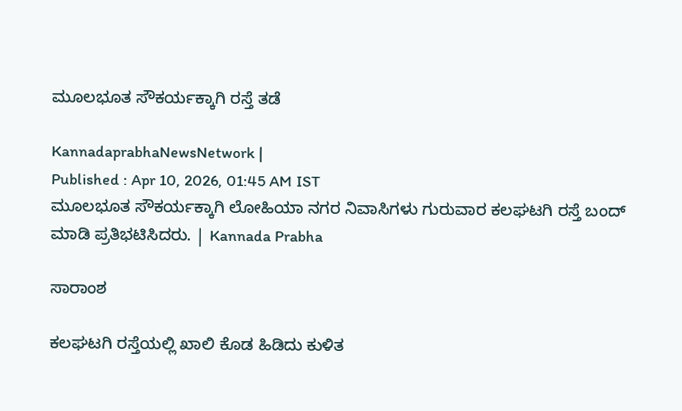ಮೂಲಭೂತ ಸೌಕರ್ಯಕ್ಕಾಗಿ ರಸ್ತೆ ತಡೆ

KannadaprabhaNewsNetwork |
Published : Apr 10, 2026, 01:45 AM IST
ಮೂಲಭೂತ ಸೌಕರ್ಯಕ್ಕಾಗಿ ಲೋಹಿಯಾ ನಗರ ನಿವಾಸಿಗಳು ಗುರುವಾರ ಕಲಘಟಗಿ ರಸ್ತೆ ಬಂದ್‌ ಮಾಡಿ ಪ್ರತಿಭಟಿಸಿದರು. | Kannada Prabha

ಸಾರಾಂಶ

ಕಲಘಟಗಿ ರಸ್ತೆಯಲ್ಲಿ ಖಾಲಿ ಕೊಡ ಹಿಡಿದು ಕುಳಿತ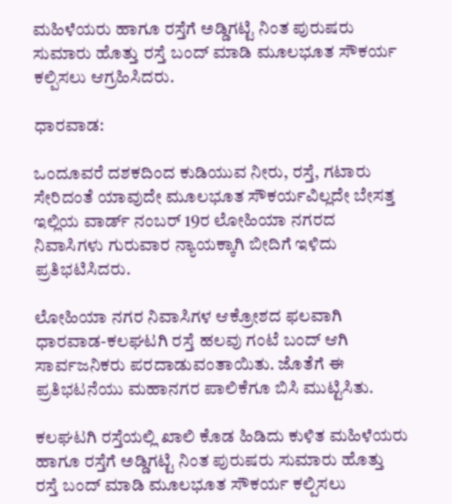ಮಹಿಳೆಯರು ಹಾಗೂ ರಸ್ತೆಗೆ ಅಡ್ಡಿಗಟ್ಟಿ ನಿಂತ ಪುರುಷರು ಸುಮಾರು ಹೊತ್ತು ರಸ್ತೆ ಬಂದ್‌ ಮಾಡಿ ಮೂಲಭೂತ ಸೌಕರ್ಯ ಕಲ್ಪಿಸಲು ಆಗ್ರಹಿಸಿದರು.

ಧಾರವಾಡ:

ಒಂದೂವರೆ ದಶಕದಿಂದ ಕುಡಿಯುವ ನೀರು, ರಸ್ತೆ, ಗಟಾರು ಸೇರಿದಂತೆ ಯಾವುದೇ ಮೂಲಭೂತ ಸೌಕರ್ಯವಿಲ್ಲದೇ ಬೇಸತ್ತ ಇಲ್ಲಿಯ ವಾರ್ಡ್‌ ನಂಬರ್‌ 19ರ ಲೋಹಿಯಾ ನಗರದ ನಿವಾಸಿಗಳು ಗುರುವಾರ ನ್ಯಾಯಕ್ಕಾಗಿ ಬೀದಿಗೆ ಇಳಿದು ಪ್ರತಿಭಟಿಸಿದರು.

ಲೋಹಿಯಾ ನಗರ ನಿವಾಸಿಗಳ ಆಕ್ರೋಶದ ಫಲವಾಗಿ ಧಾರವಾಡ-ಕಲಘಟಗಿ ರಸ್ತೆ ಹಲವು ಗಂಟೆ ಬಂದ್ ಆಗಿ ಸಾರ್ವಜನಿಕರು ಪರದಾಡುವಂತಾಯಿತು. ಜೊತೆಗೆ ಈ ಪ್ರತಿಭಟನೆಯು ಮಹಾನಗರ ಪಾಲಿಕೆಗೂ ಬಿಸಿ ಮುಟ್ಟಿಸಿತು.

ಕಲಘಟಗಿ ರಸ್ತೆಯಲ್ಲಿ ಖಾಲಿ ಕೊಡ ಹಿಡಿದು ಕುಳಿತ ಮಹಿಳೆಯರು ಹಾಗೂ ರಸ್ತೆಗೆ ಅಡ್ಡಿಗಟ್ಟಿ ನಿಂತ ಪುರುಷರು ಸುಮಾರು ಹೊತ್ತು ರಸ್ತೆ ಬಂದ್‌ ಮಾಡಿ ಮೂಲಭೂತ ಸೌಕರ್ಯ ಕಲ್ಪಿಸಲು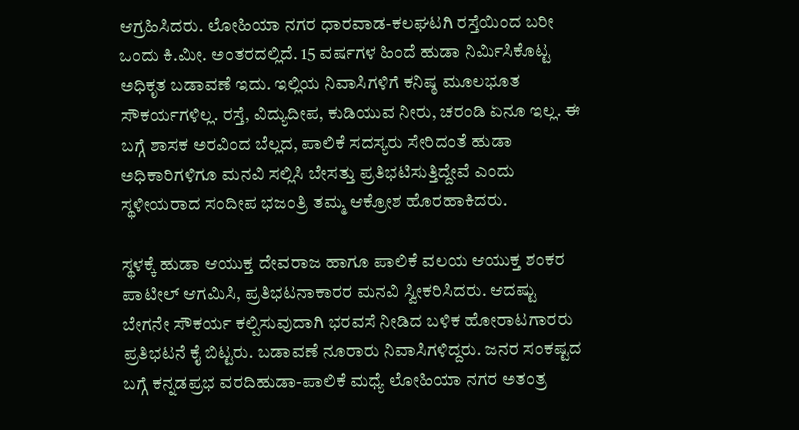ಆಗ್ರಹಿಸಿದರು. ಲೋಹಿಯಾ ನಗರ ಧಾರವಾಡ-ಕಲಘಟಗಿ ರಸ್ತೆಯಿಂದ ಬರೀ ಒಂದು ಕಿ.ಮೀ. ಅಂತರದಲ್ಲಿದೆ. 15 ವರ್ಷಗಳ ಹಿಂದೆ ಹುಡಾ ನಿರ್ಮಿಸಿಕೊಟ್ಟ ಅಧಿಕೃತ ಬಡಾವಣೆ ಇದು. ಇಲ್ಲಿಯ ನಿವಾಸಿಗಳಿಗೆ ಕನಿಷ್ಠ ಮೂಲಭೂತ ಸೌಕರ್ಯಗಳಿಲ್ಲ. ರಸ್ತೆ, ವಿದ್ಯುದೀಪ, ಕುಡಿಯುವ ನೀರು, ಚರಂಡಿ ಏನೂ ಇಲ್ಲ. ಈ ಬಗ್ಗೆ ಶಾಸಕ ಅರವಿಂದ ಬೆಲ್ಲದ, ಪಾಲಿಕೆ ಸದಸ್ಯರು ಸೇರಿದಂತೆ ಹುಡಾ ಅಧಿಕಾರಿಗಳಿಗೂ ಮನವಿ ಸಲ್ಲಿಸಿ ಬೇಸತ್ತು ಪ್ರತಿಭಟಿಸುತ್ತಿದ್ದೇವೆ ಎಂದು ಸ್ಥಳೀಯರಾದ ಸಂದೀಪ ಭಜಂತ್ರಿ ತಮ್ಮ ಆಕ್ರೋಶ ಹೊರಹಾಕಿದರು.

ಸ್ಥಳಕ್ಕೆ ಹುಡಾ ಆಯುಕ್ತ ದೇವರಾಜ ಹಾಗೂ ಪಾಲಿಕೆ ವಲಯ ಆಯುಕ್ತ ಶಂಕರ ಪಾಟೀಲ್ ಆಗಮಿಸಿ, ಪ್ರತಿಭಟನಾಕಾರರ ಮನವಿ ಸ್ವೀಕರಿಸಿದರು. ಆದಷ್ಟು ಬೇಗನೇ ಸೌಕರ್ಯ ಕಲ್ಪಿಸುವುದಾಗಿ ಭರವಸೆ ನೀಡಿದ ಬಳಿಕ ಹೋರಾಟಗಾರರು ಪ್ರತಿಭಟನೆ ಕೈ ಬಿಟ್ಟರು. ಬಡಾವಣೆ ನೂರಾರು ನಿವಾಸಿಗಳಿದ್ದರು. ಜನರ ಸಂಕಷ್ಟದ ಬಗ್ಗೆ ಕನ್ನಡಪ್ರಭ ವರದಿಹುಡಾ-ಪಾಲಿಕೆ ಮಧ್ಯೆ ಲೋಹಿಯಾ ನಗರ ಅತಂತ್ರ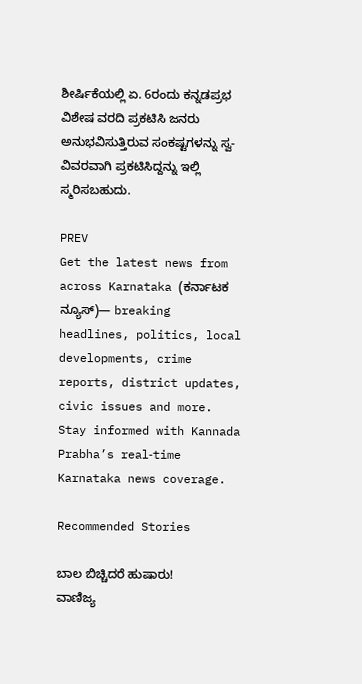ಶೀರ್ಷಿಕೆಯಲ್ಲಿ ಏ. 6ರಂದು ಕನ್ನಡಪ್ರಭ ವಿಶೇಷ ವರದಿ ಪ್ರಕಟಿಸಿ ಜನರು ಅನುಭವಿಸುತ್ತಿರುವ ಸಂಕಷ್ಟಗಳನ್ನು ಸ್ವ-ವಿವರವಾಗಿ ಪ್ರಕಟಿಸಿದ್ದನ್ನು ಇಲ್ಲಿ ಸ್ಮರಿಸಬಹುದು.

PREV
Get the latest news from across Karnataka (ಕರ್ನಾಟಕ ನ್ಯೂಸ್)— breaking headlines, politics, local developments, crime reports, district updates, civic issues and more. Stay informed with Kannada Prabha’s real‑time Karnataka news coverage.

Recommended Stories

ಬಾಲ ಬಿಚ್ಚಿದರೆ ಹುಷಾರು!
ವಾಣಿಜ್ಯ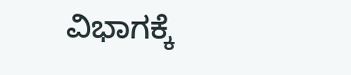ವಿಭಾಗಕ್ಕೆ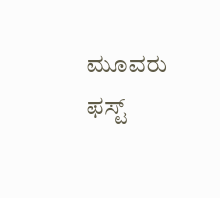ಮೂವರು ಫಸ್ಟ್‌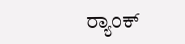ರ್‍ಯಾಂಕ್‌